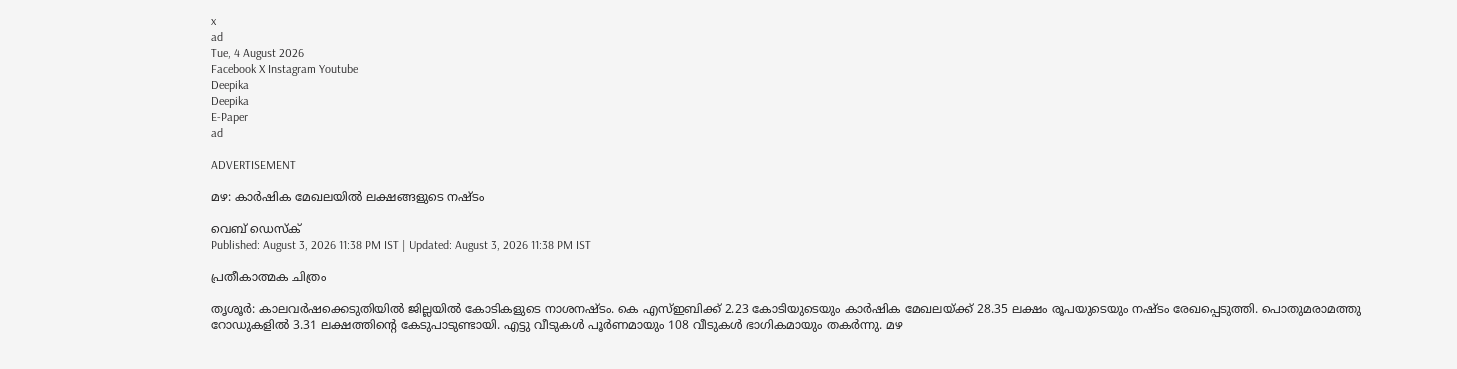x
ad
Tue, 4 August 2026
Facebook X Instagram Youtube
Deepika
Deepika
E-Paper
ad

ADVERTISEMENT

മഴ: കാർഷിക മേഖലയിൽ ലക്ഷങ്ങളുടെ നഷ്ടം

വെബ് ഡെസ്ക്
Published: August 3, 2026 11:38 PM IST | Updated: August 3, 2026 11:38 PM IST

പ്രതീകാത്മക ചിത്രം

തൃശൂർ: കാലവർഷക്കെടുതിയിൽ ജില്ലയിൽ കോടികളുടെ നാശനഷ്ടം. കെ എസ്ഇബിക്ക് 2.23 കോടിയുടെയും കാർഷിക മേഖലയ്ക്ക് 28.35 ലക്ഷം രൂപയുടെയും നഷ്ടം രേഖപ്പെടുത്തി. പൊതുമരാമത്തു റോഡുകളിൽ 3.31 ലക്ഷത്തിന്‍റെ കേടുപാടുണ്ടായി. എട്ടു വീടുകൾ പൂർണമായും 108 വീടുകൾ ഭാഗികമായും തകർന്നു. മഴ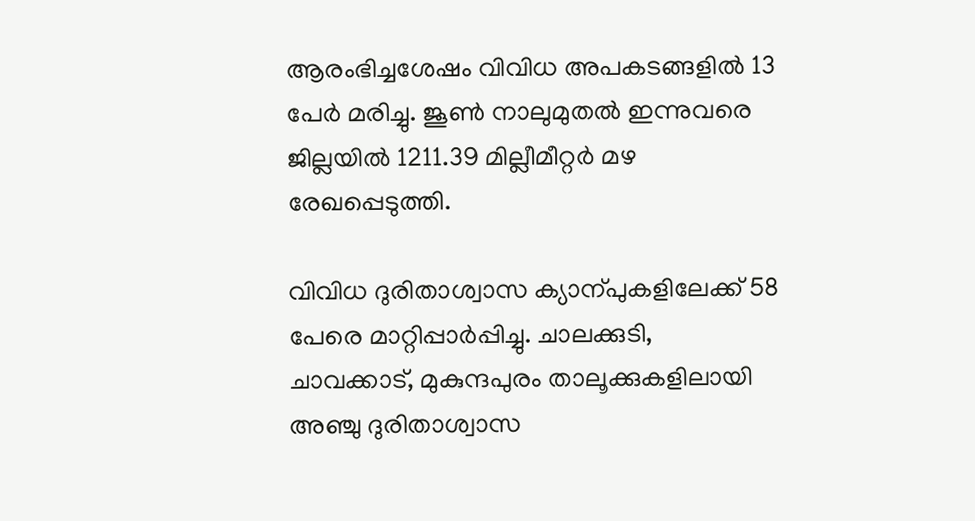ആരംഭിച്ചശേഷം വിവിധ അപകടങ്ങളിൽ 13 പേർ മരിച്ചു. ജൂണ്‍ നാലുമുതൽ ഇന്നുവരെ ജില്ലയിൽ 1211.39 മില്ലീമീറ്റർ മഴ രേഖപ്പെടുത്തി.

വിവിധ ദുരിതാശ്വാസ ക്യാന്പുകളിലേക്ക് 58 പേരെ മാറ്റിപ്പാർപ്പിച്ചു. ചാലക്കുടി, ചാവക്കാട്, മുകുന്ദപുരം താലൂക്കുകളിലായി അഞ്ചു ദുരിതാശ്വാസ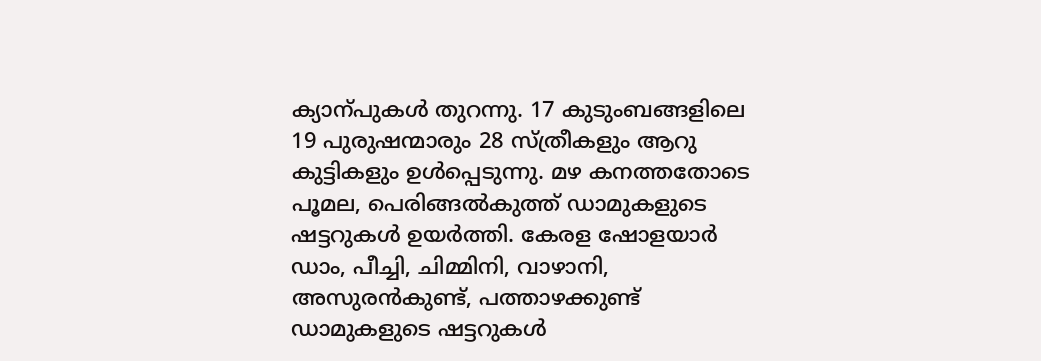ക്യാന്പുകൾ തുറന്നു. 17 കുടുംബങ്ങളിലെ 19 പുരുഷന്മാരും 28 സ്ത്രീകളും ആറു കുട്ടികളും ഉൾപ്പെടുന്നു. മഴ കനത്തതോടെ പൂമല, പെരിങ്ങൽകുത്ത് ഡാമുകളുടെ ഷട്ടറുകൾ ഉയർത്തി. കേരള ഷോളയാർ ഡാം, പീച്ചി, ചിമ്മിനി, വാഴാനി, അസുരൻകുണ്ട്, പത്താഴക്കുണ്ട് ഡാമുകളുടെ ഷട്ടറുകൾ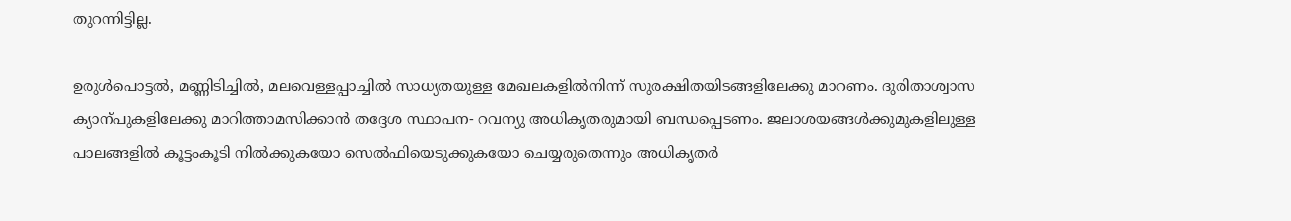തുറന്നിട്ടില്ല.

ഉരുൾപൊട്ടൽ, മണ്ണിടിച്ചിൽ, മലവെള്ളപ്പാച്ചിൽ സാധ്യതയുള്ള മേഖലകളിൽനിന്ന് സുരക്ഷിതയിടങ്ങളിലേക്കു മാറണം. ദുരിതാശ്വാസ ക്യാന്പുകളിലേക്കു മാറിത്താമസിക്കാൻ തദ്ദേശ സ്ഥാപന- റവന്യു അധികൃതരുമായി ബന്ധപ്പെടണം. ജലാശയങ്ങൾക്കുമുകളിലുള്ള പാലങ്ങളിൽ കൂട്ടംകൂടി നിൽക്കുകയോ സെൽഫിയെടുക്കുകയോ ചെയ്യരുതെന്നും അധികൃതർ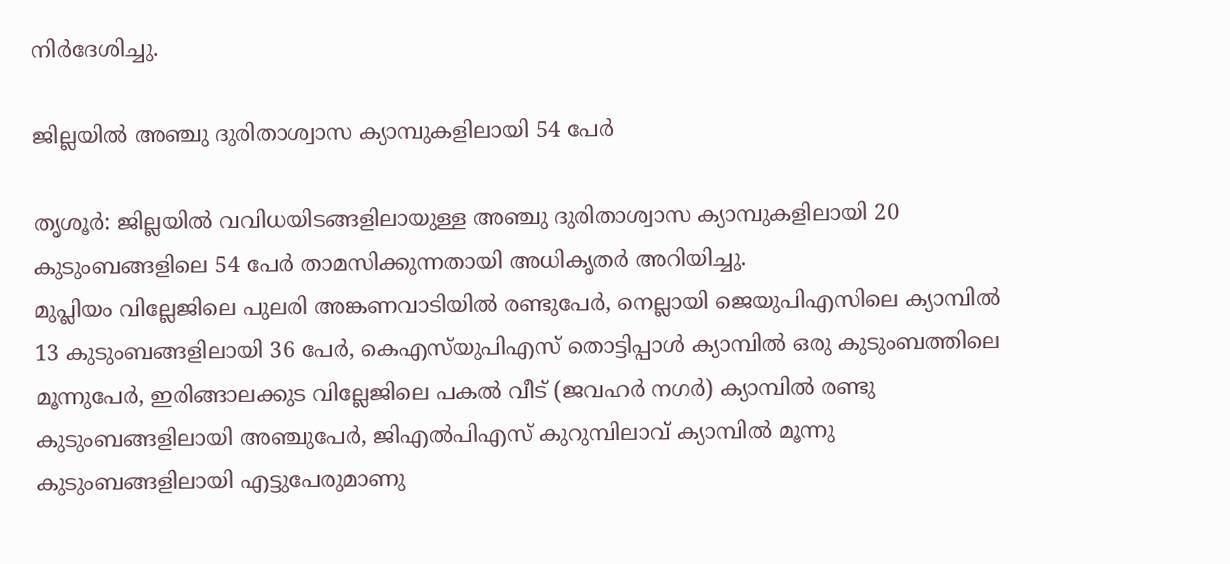നിർദേശിച്ചു.

ജില്ലയിൽ അഞ്ചു ദുരിതാശ്വാസ ക്യാമ്പുകളിലായി 54 പേർ

തൃശൂർ: ജില്ലയിൽ വവിധയിടങ്ങളിലായുള്ള അഞ്ചു ദുരിതാശ്വാസ ക്യാമ്പുകളിലായി 20 കുടുംബങ്ങളിലെ 54 പേർ താമസിക്കുന്നതായി അധികൃതർ അറിയിച്ചു.
മുപ്ലിയം വില്ലേജിലെ പുലരി അങ്കണവാടിയിൽ രണ്ടുപേർ, നെല്ലായി ജെയുപിഎസിലെ ക്യാമ്പിൽ 13 കുടുംബങ്ങളിലായി 36 പേർ, കെഎസ്‌യുപിഎസ് തൊട്ടിപ്പാൾ ക്യാമ്പിൽ ഒരു കുടുംബത്തിലെ മൂന്നുപേർ, ഇരിങ്ങാലക്കുട വില്ലേജിലെ പകൽ വീട് (ജവഹർ നഗർ) ക്യാമ്പിൽ രണ്ടു കുടുംബങ്ങളിലായി അഞ്ചുപേർ, ജിഎൽപിഎസ് കുറുമ്പിലാവ് ക്യാമ്പിൽ മൂന്നു കുടുംബങ്ങളിലായി എട്ടുപേരുമാണു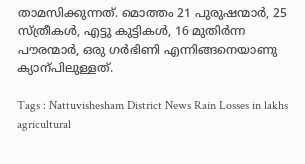താമസിക്കുന്നത്. മൊത്തം 21 പുരുഷന്മാർ, 25 സ്ത്രീകൾ, എട്ടു കുട്ടികൾ, 16 മുതിർന്ന പൗരന്മാർ, ഒരു ഗർഭിണി എന്നിങ്ങനെയാണു ക്യാന്പിലുള്ളത്.

Tags : Nattuvishesham District News Rain Losses in lakhs agricultural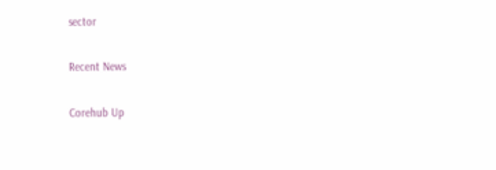sector

Recent News

Corehub Up